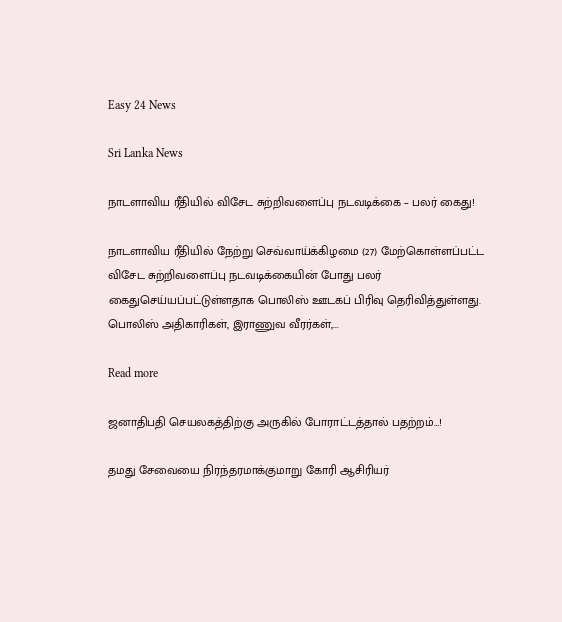Easy 24 News

Sri Lanka News

நாடளாவிய ரீதியில் விசேட சுற்றிவளைப்பு நடவடிக்கை – பலர் கைது!

நாடளாவிய ரீதியில் நேற்று செவ்வாய்க்கிழமை (27) மேற்கொள்ளப்பட்ட விசேட சுற்றிவளைப்பு நடவடிக்கையின் போது பலர் கைதுசெய்யப்பட்டுள்ளதாக பொலிஸ் ஊடகப் பிரிவு தெரிவித்துள்ளது. பொலிஸ் அதிகாரிகள், இராணுவ வீரர்கள்,...

Read more

ஜனாதிபதி செயலகத்திற்கு அருகில் போராட்டத்தால் பதற்றம்…!

தமது சேவையை நிரந்தரமாக்குமாறு கோரி ஆசிரியர்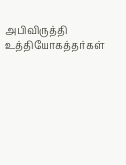அபிவிருத்தி உத்தியோகத்தர்கள்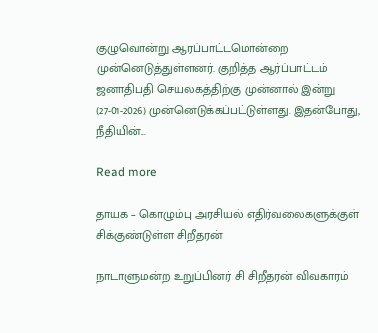குழுவொன்று ஆரப்பாட்டமொன்றை முன்னெடுத்துள்ளனர். குறித்த ஆர்ப்பாட்டம் ஜனாதிபதி செயலகத்திற்கு முன்னால் இன்று (27-01-2026) முன்னெடுக்கப்பட்டுள்ளது. இதன்போது, நீதியின்...

Read more

தாயக – கொழும்பு அரசியல் எதிர்வலைகளுக்குள் சிக்குண்டுள்ள சிறீதரன்

நாடாளுமன்ற உறுப்பினர் சி சிறீதரன் விவகாரம்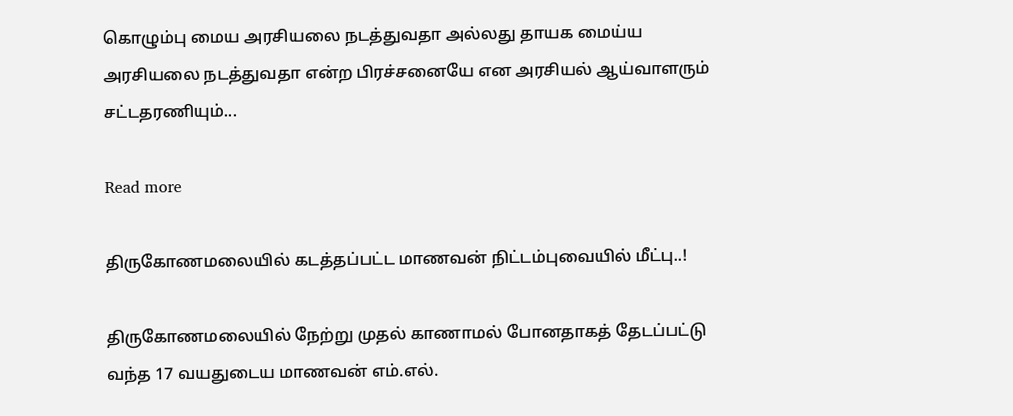கொழும்பு மைய அரசியலை நடத்துவதா அல்லது தாயக மைய்ய அரசியலை நடத்துவதா என்ற பிரச்சனையே என அரசியல் ஆய்வாளரும் சட்டதரணியும்...

Read more

திருகோணமலையில் கடத்தப்பட்ட மாணவன் நிட்டம்புவையில் மீட்பு..!

திருகோணமலையில் நேற்று முதல் காணாமல் போனதாகத் தேடப்பட்டு வந்த 17 வயதுடைய மாணவன் எம்.எல்.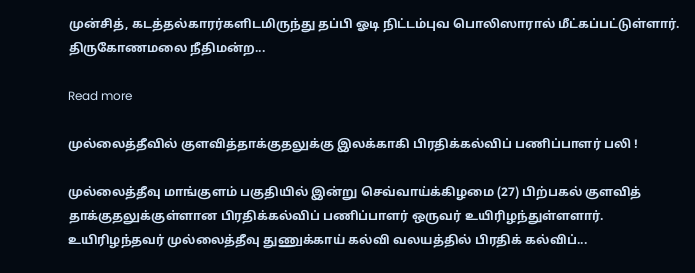முன்சித், கடத்தல்காரர்களிடமிருந்து தப்பி ஓடி நிட்டம்புவ பொலிஸாரால் மீட்கப்பட்டுள்ளார். திருகோணமலை நீதிமன்ற...

Read more

முல்லைத்தீவில் குளவித்தாக்குதலுக்கு இலக்காகி பிரதிக்கல்விப் பணிப்பாளர் பலி !

முல்லைத்தீவு மாங்குளம் பகுதியில் இன்று செவ்வாய்க்கிழமை (27) பிற்பகல் குளவித் தாக்குதலுக்குள்ளான பிரதிக்கல்விப் பணிப்பாளர் ஒருவர் உயிரிழந்துள்ளளார். உயிரிழந்தவர் முல்லைத்தீவு துணுக்காய் கல்வி வலயத்தில் பிரதிக் கல்விப்...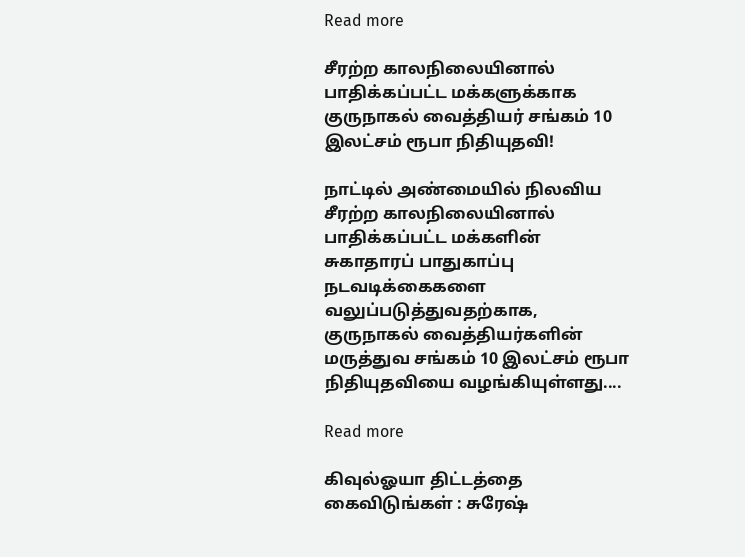Read more

சீரற்ற காலநிலையினால் பாதிக்கப்பட்ட மக்களுக்காக குருநாகல் வைத்தியர் சங்கம் 10 இலட்சம் ரூபா நிதியுதவி!

நாட்டில் அண்மையில் நிலவிய சீரற்ற காலநிலையினால் பாதிக்கப்பட்ட மக்களின் சுகாதாரப் பாதுகாப்பு நடவடிக்கைகளை வலுப்படுத்துவதற்காக, குருநாகல் வைத்தியர்களின் மருத்துவ சங்கம் 10 இலட்சம் ரூபா நிதியுதவியை வழங்கியுள்ளது....

Read more

கிவுல்ஓயா திட்டத்தை கைவிடுங்கள் : சுரேஷ்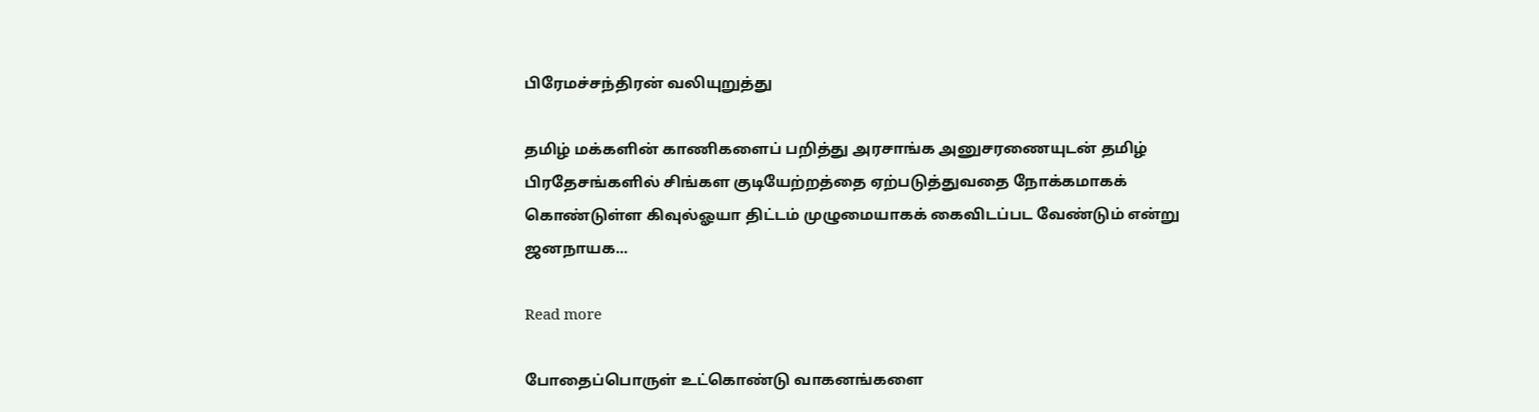பிரேமச்சந்திரன் வலியுறுத்து

தமிழ் மக்களின் காணிகளைப் பறித்து அரசாங்க அனுசரணையுடன் தமிழ் பிரதேசங்களில் சிங்கள குடியேற்றத்தை ஏற்படுத்துவதை நோக்கமாகக் கொண்டுள்ள கிவுல்ஓயா திட்டம் முழுமையாகக் கைவிடப்பட வேண்டும் என்று ஜனநாயக...

Read more

போதைப்பொருள் உட்கொண்டு வாகனங்களை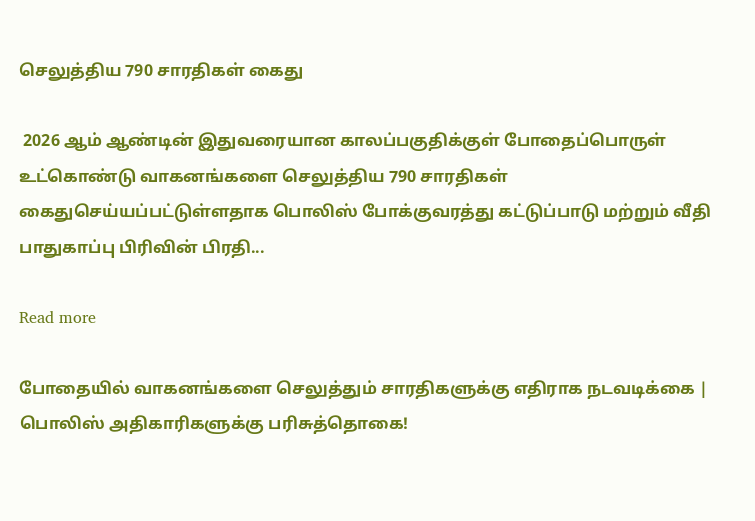செலுத்திய 790 சாரதிகள் கைது

 2026 ஆம் ஆண்டின் இதுவரையான காலப்பகுதிக்குள் போதைப்பொருள் உட்கொண்டு வாகனங்களை செலுத்திய 790 சாரதிகள் கைதுசெய்யப்பட்டுள்ளதாக பொலிஸ் போக்குவரத்து கட்டுப்பாடு மற்றும் வீதி பாதுகாப்பு பிரிவின் பிரதி...

Read more

போதையில் வாகனங்களை செலுத்தும் சாரதிகளுக்கு எதிராக நடவடிக்கை | பொலிஸ் அதிகாரிகளுக்கு பரிசுத்தொகை!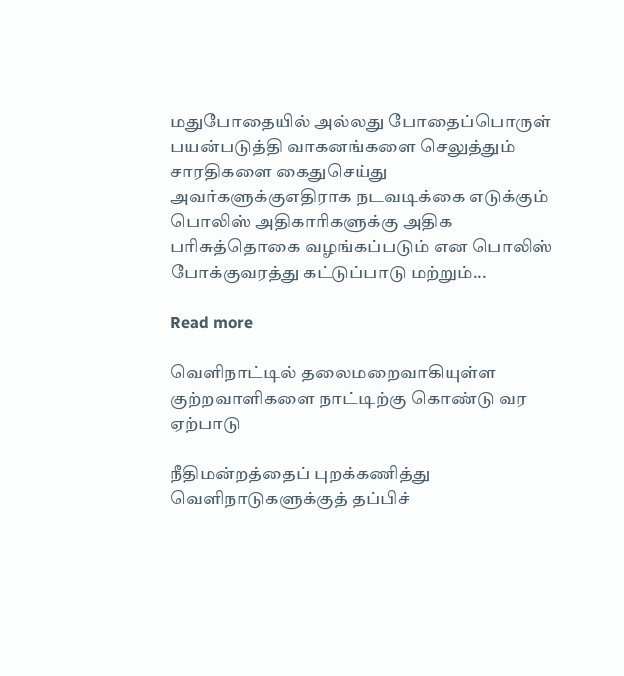மதுபோதையில் அல்லது போதைப்பொருள் பயன்படுத்தி வாகனங்களை செலுத்தும் சாரதிகளை கைதுசெய்து அவர்களுக்குஎதிராக நடவடிக்கை எடுக்கும் பொலிஸ் அதிகாரிகளுக்கு அதிக பரிசுத்தொகை வழங்கப்படும் என பொலிஸ் போக்குவரத்து கட்டுப்பாடு மற்றும்...

Read more

வெளிநாட்டில் தலைமறைவாகியுள்ள குற்றவாளிகளை நாட்டிற்கு கொண்டு வர ஏற்பாடு

நீதிமன்றத்தைப் புறக்கணித்து வெளிநாடுகளுக்குத் தப்பிச்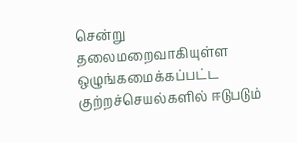சென்று தலைமறைவாகியுள்ள ஒழுங்கமைக்கப்பட்ட குற்றச்செயல்களில் ஈடுபடும்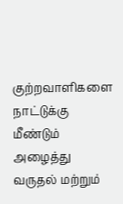குற்றவாளிகளை  நாட்டுக்கு மீண்டும் அழைத்து வருதல் மற்றும்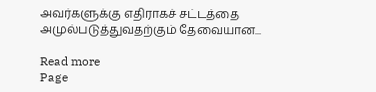அவர்களுக்கு எதிராகச் சட்டத்தை அமுல்படுத்துவதற்கும் தேவையான...

Read more
Page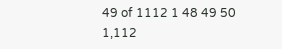49 of 1112 1 48 49 50 1,112